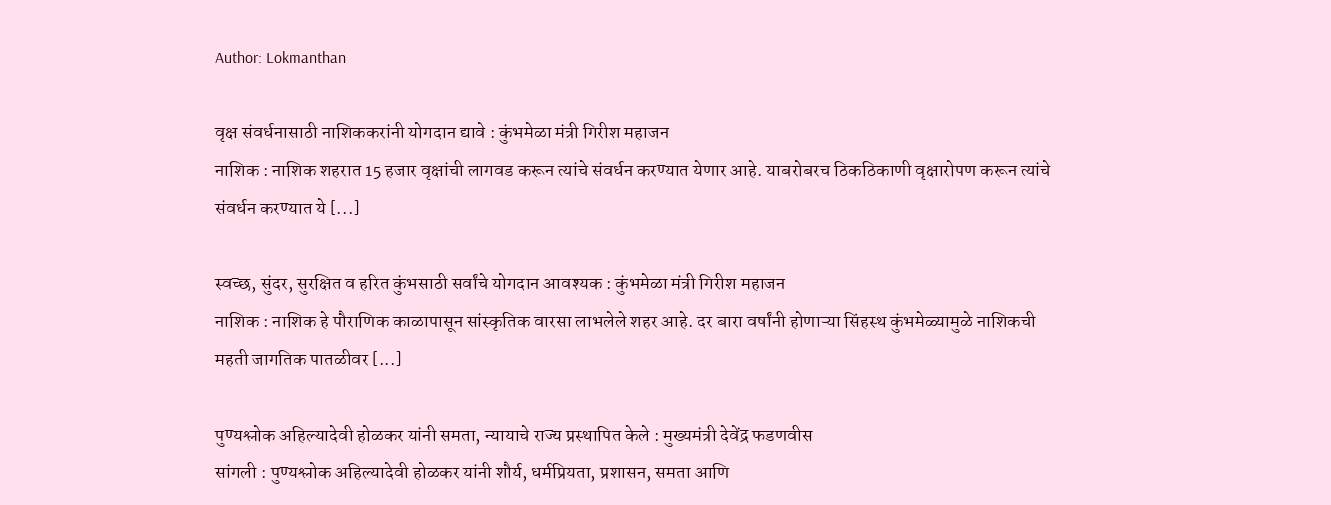Author: Lokmanthan

वृक्ष संवर्धनासाठी नाशिककरांनी योगदान द्यावे : कुंभमेळा मंत्री गिरीश महाजन
नाशिक : नाशिक शहरात 15 हजार वृक्षांची लागवड करून त्यांचे संवर्धन करण्यात येणार आहे. याबरोबरच ठिकठिकाणी वृक्षारोपण करून त्यांचे संवर्धन करण्यात ये [...]

स्वच्छ, सुंदर, सुरक्षित व हरित कुंभसाठी सर्वांचे योगदान आवश्यक : कुंभमेळा मंत्री गिरीश महाजन
नाशिक : नाशिक हे पौराणिक काळापासून सांस्कृतिक वारसा लाभलेले शहर आहे. दर बारा वर्षांनी होणाऱ्या सिंहस्थ कुंभमेळ्यामुळे नाशिकची महती जागतिक पातळीवर [...]

पुण्यश्लोक अहिल्यादेवी होळकर यांनी समता, न्यायाचे राज्य प्रस्थापित केले : मुख्यमंत्री देवेंद्र फडणवीस
सांगली : पुण्यश्लोक अहिल्यादेवी होळकर यांनी शौर्य, धर्मप्रियता, प्रशासन, समता आणि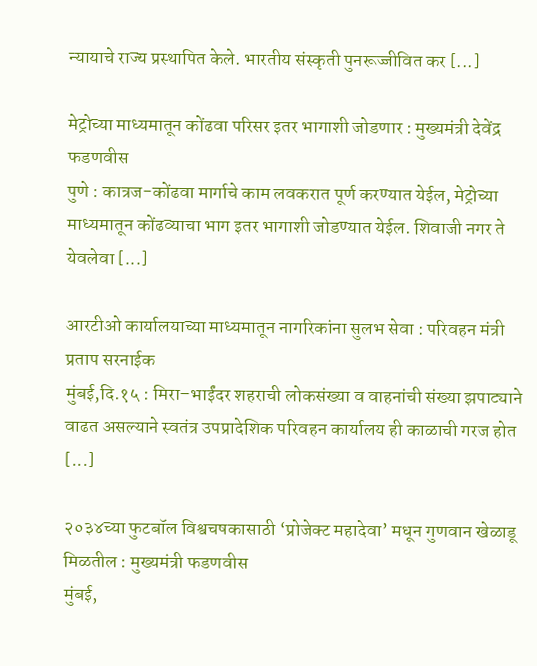न्यायाचे राज्य प्रस्थापित केले. भारतीय संस्कृती पुनरूज्जीवित कर [...]

मेट्रोच्या माध्यमातून कोंढवा परिसर इतर भागाशी जोडणार : मुख्यमंत्री देवेंद्र फडणवीस
पुणे : कात्रज-कोंढवा मार्गाचे काम लवकरात पूर्ण करण्यात येईल, मेट्रोच्या माध्यमातून कोंढव्याचा भाग इतर भागाशी जोडण्यात येईल. शिवाजी नगर ते येवलेवा [...]

आरटीओ कार्यालयाच्या माध्यमातून नागरिकांना सुलभ सेवा : परिवहन मंत्री प्रताप सरनाईक
मुंबई,दि.१५ : मिरा–भाईंदर शहराची लोकसंख्या व वाहनांची संख्या झपाट्याने वाढत असल्याने स्वतंत्र उपप्रादेशिक परिवहन कार्यालय ही काळाची गरज होत [...]

२०३४च्या फुटबॉल विश्वचषकासाठी ‘प्रोजेक्ट महादेवा’ मधून गुणवान खेळाडू मिळतील : मुख्यमंत्री फडणवीस
मुंबई,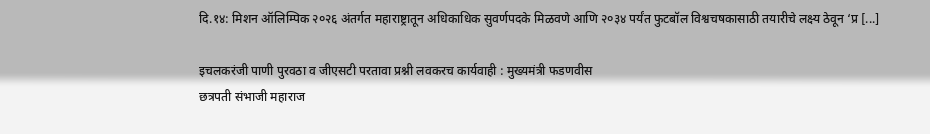दि.१४: मिशन ऑलिम्पिक २०२६ अंतर्गत महाराष्ट्रातून अधिकाधिक सुवर्णपदके मिळवणे आणि २०३४ पर्यंत फुटबॉल विश्वचषकासाठी तयारीचे लक्ष्य ठेवून ‘प्र [...]

इचलकरंजी पाणी पुरवठा व जीएसटी परतावा प्रश्नी लवकरच कार्यवाही : मुख्यमंत्री फडणवीस
छत्रपती संभाजी महाराज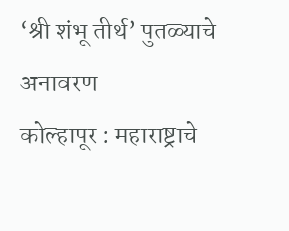‘श्री शंभू तीर्थ’ पुतळ्याचे अनावरण
कोल्हापूर : महाराष्ट्राचे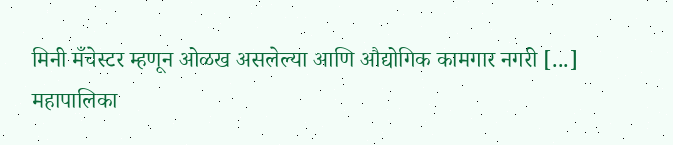मिनी मँचेस्टर म्हणून ओळख असलेल्या आणि औद्योगिक कामगार नगरी [...]
महापालिका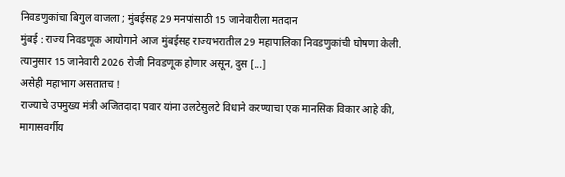निवडणुकांचा बिगुल वाजला ; मुंबईसह 29 मनपांसाठी 15 जानेवारीला मतदान
मुंबई : राज्य निवडणूक आयोगाने आज मुंबईसह राज्यभरातील 29 महापालिका निवडणुकांची घोषणा केली. त्यानुसार 15 जानेवारी 2026 रोजी निवडणूक होणार असून, दुस [...]
असेही महाभाग असतातच !
राज्याचे उपमुख्य मंत्री अजितदादा पवार यांना उलटेसुलटे विधाने करण्याचा एक मानसिक विकार आहे की, मागासवर्गीय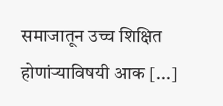समाजातून उच्च शिक्षित होणांऱ्याविषयी आक [...]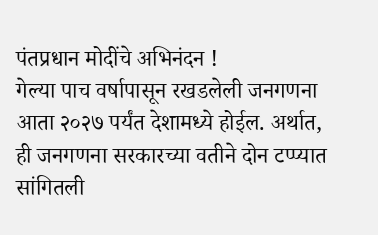पंतप्रधान मोदींचे अभिनंदन !
गेल्या पाच वर्षापासून रखडलेली जनगणना आता २०२७ पर्यंत देशामध्ये होईल. अर्थात, ही जनगणना सरकारच्या वतीने दोन टप्प्यात सांगितली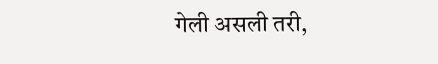गेली असली तरी,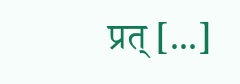प्रत् [...]